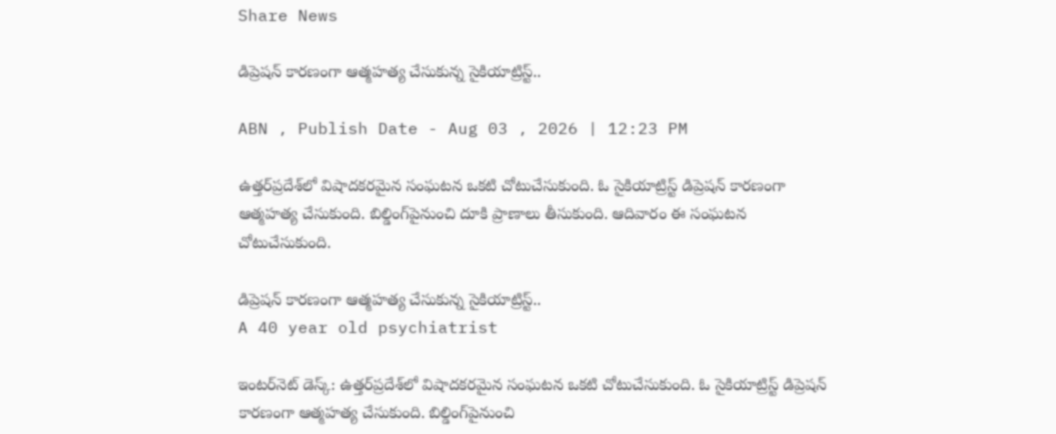Share News

డిప్రెషన్ కారణంగా ఆత్మహత్య చేసుకున్న సైకియాట్రిస్ట్..

ABN , Publish Date - Aug 03 , 2026 | 12:23 PM

ఉత్తర్‌ప్రదేశ్‌లో విషాదకరమైన సంఘటన ఒకటి చోటుచేసుకుంది. ఓ సైకియాట్రిస్ట్ డిప్రెషన్ కారణంగా ఆత్మహత్య చేసుకుంది. బిల్డింగ్‌పైనుంచి దూకి ప్రాణాలు తీసుకుంది. ఆదివారం ఈ సంఘటన చోటుచేసుకుంది.

డిప్రెషన్ కారణంగా ఆత్మహత్య చేసుకున్న సైకియాట్రిస్ట్..
A 40 year old psychiatrist

ఇంటర్‌నెట్ డెస్క్: ఉత్తర్‌ప్రదేశ్‌లో విషాదకరమైన సంఘటన ఒకటి చోటుచేసుకుంది. ఓ సైకియాట్రిస్ట్ డిప్రెషన్ కారణంగా ఆత్మహత్య చేసుకుంది. బిల్డింగ్‌పైనుంచి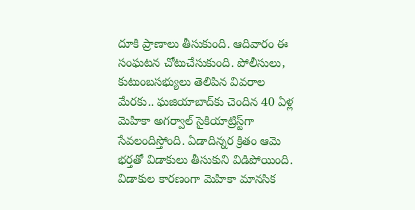దూకి ప్రాణాలు తీసుకుంది. ఆదివారం ఈ సంఘటన చోటుచేసుకుంది. పోలీసులు, కుటుంబసభ్యులు తెలిపిన వివరాల మేరకు.. ఘజియాబాద్‌కు చెందిన 40 ఏళ్ల మెహికా అగర్వాల్ సైకియాట్రిస్ట్‌గా సేవలందిస్తోంది. ఏడాదిన్నర క్రితం ఆమె భర్తతో విడాకులు తీసుకుని విడిపోయింది. విడాకుల కారణంగా మెహికా మానసిక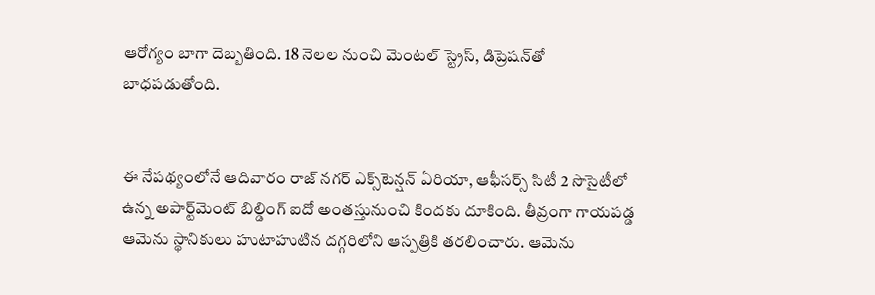ఆరోగ్యం బాగా దెబ్బతింది. 18 నెలల నుంచి మెంటల్ స్ట్రెస్, డిప్రెషన్‌తో బాధపడుతోంది.


ఈ నేపథ్యంలోనే ఆదివారం రాజ్ నగర్ ఎక్స్‌టెన్షన్ ఏరియా, ఆఫీసర్స్ సిటీ 2 సొసైటీలో ఉన్న అపార్ట్‌మెంట్ బిల్డింగ్ ఐదో అంతస్తునుంచి కిందకు దూకింది. తీవ్రంగా గాయపడ్డ ఆమెను స్థానికులు హుటాహుటిన దగ్గరిలోని ఆస్పత్రికి తరలించారు. ఆమెను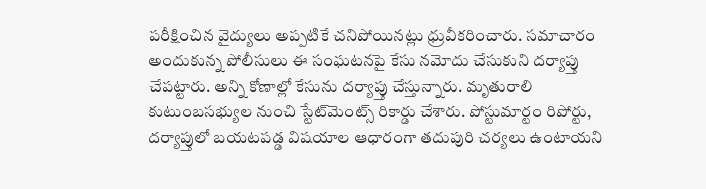పరీక్షించిన వైద్యులు అప్పటికే చనిపోయినట్లు ధ్రువీకరించారు. సమాచారం అందుకున్న పోలీసులు ఈ సంఘటనపై కేసు నమోదు చేసుకుని దర్యాప్తు చేపట్టారు. అన్ని కోణాల్లో కేసును దర్యాప్తు చేస్తున్నారు. మృతురాలి కుటుంబసభ్యుల నుంచి స్టేట్‌మెంట్స్ రికార్డు చేశారు. పోస్టుమార్టం రిపోర్టు, దర్యాప్తులో బయటపడ్డ విషయాల ఆధారంగా తదుపురి చర్యలు ఉంటాయని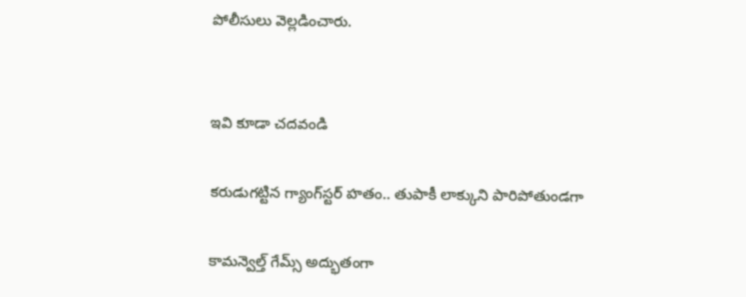పోలీసులు వెల్లడించారు.


ఇవి కూడా చదవండి

కరుడుగట్టిన గ్యాంగ్‌స్టర్ హతం.. తుపాకీ లాక్కుని పారిపోతుండగా

కామన్వెల్త్ గేమ్స్ అద్భుతంగా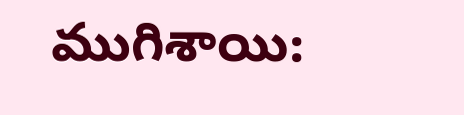ముగిశాయి: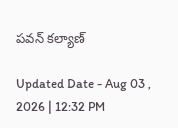పవన్ కల్యాణ్

Updated Date - Aug 03 , 2026 | 12:32 PM